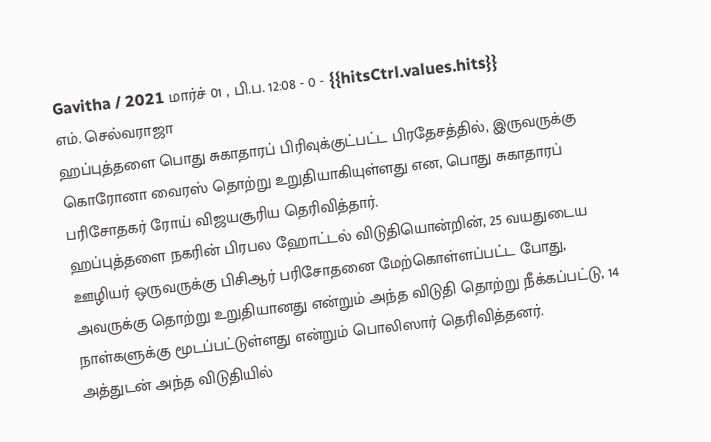Gavitha / 2021 மார்ச் 01 , பி.ப. 12:08 - 0 - {{hitsCtrl.values.hits}}
எம். செல்வராஜா
ஹப்புத்தளை பொது சுகாதாரப் பிரிவுக்குட்பட்ட பிரதேசத்தில், இருவருக்கு கொரோனா வைரஸ் தொற்று உறுதியாகியுள்ளது என, பொது சுகாதாரப் பரிசோதகர் ரோய் விஜயசூரிய தெரிவித்தார்.
ஹப்புத்தளை நகரின் பிரபல ஹோட்டல் விடுதியொன்றின், 25 வயதுடைய ஊழியர் ஒருவருக்கு பிசிஆர் பரிசோதனை மேற்கொள்ளப்பட்ட போது, அவருக்கு தொற்று உறுதியானது என்றும் அந்த விடுதி தொற்று நீக்கப்பட்டு, 14 நாள்களுக்கு மூடப்பட்டுள்ளது என்றும் பொலிஸார் தெரிவித்தனர்.
அத்துடன் அந்த விடுதியில்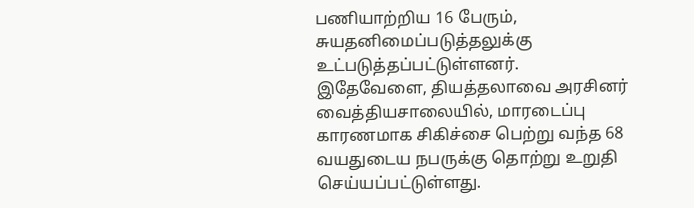பணியாற்றிய 16 பேரும், சுயதனிமைப்படுத்தலுக்கு உட்படுத்தப்பட்டுள்ளனர்.
இதேவேளை, தியத்தலாவை அரசினர் வைத்தியசாலையில், மாரடைப்பு காரணமாக சிகிச்சை பெற்று வந்த 68 வயதுடைய நபருக்கு தொற்று உறுதி செய்யப்பட்டுள்ளது.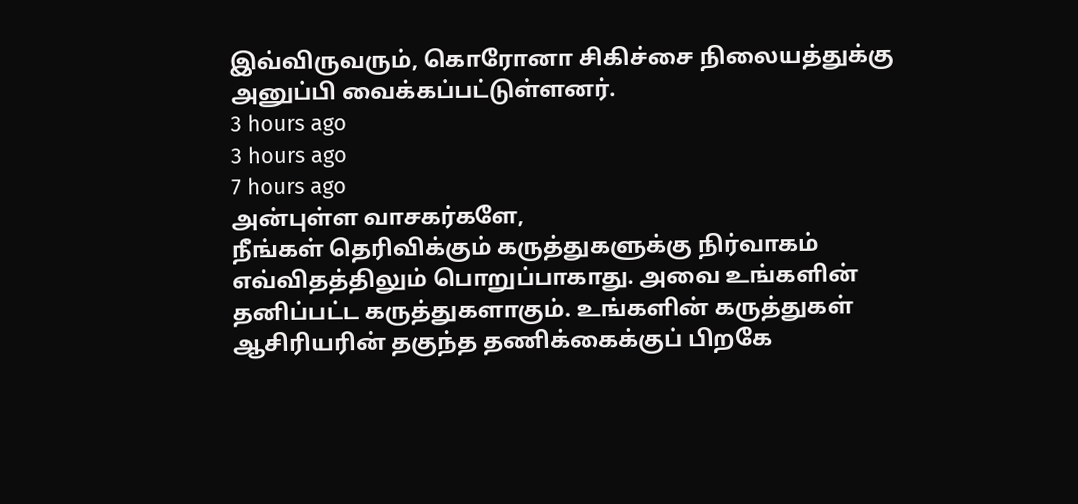இவ்விருவரும், கொரோனா சிகிச்சை நிலையத்துக்கு அனுப்பி வைக்கப்பட்டுள்ளனர்.
3 hours ago
3 hours ago
7 hours ago
அன்புள்ள வாசகர்களே,
நீங்கள் தெரிவிக்கும் கருத்துகளுக்கு நிர்வாகம் எவ்விதத்திலும் பொறுப்பாகாது. அவை உங்களின் தனிப்பட்ட கருத்துகளாகும். உங்களின் கருத்துகள் ஆசிரியரின் தகுந்த தணிக்கைக்குப் பிறகே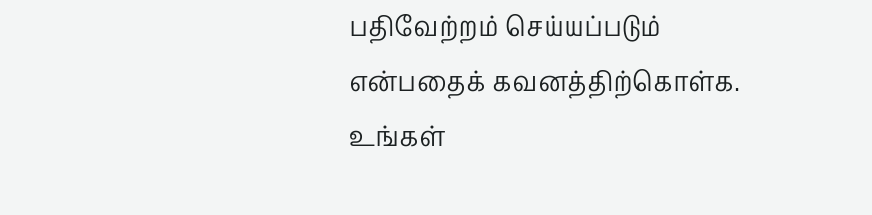பதிவேற்றம் செய்யப்படும் என்பதைக் கவனத்திற்கொள்க. உங்கள்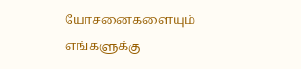யோசனைகளையும் எங்களுக்கு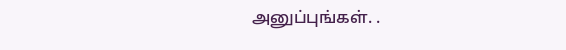அனுப்புங்கள். .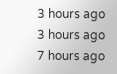3 hours ago
3 hours ago
7 hours ago